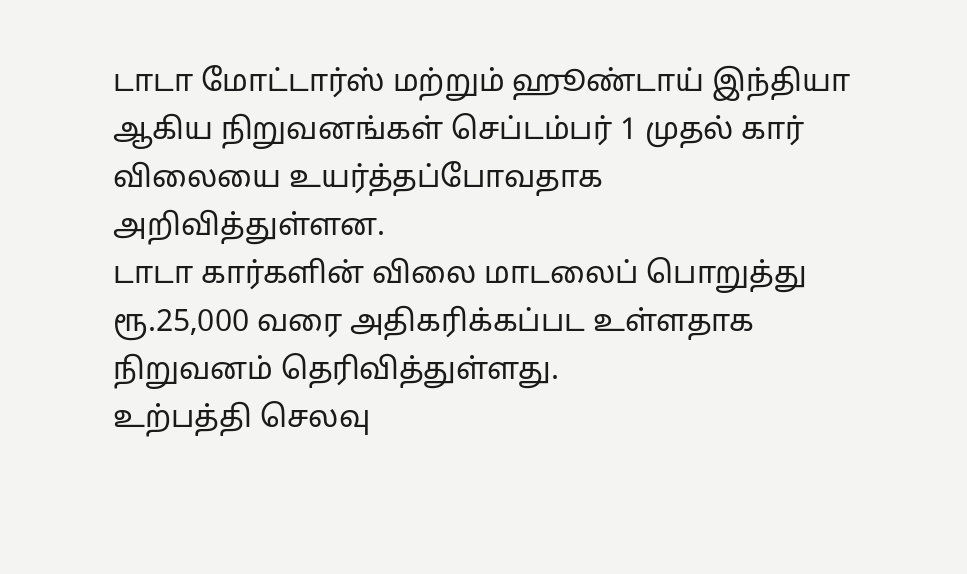டாடா மோட்டார்ஸ் மற்றும் ஹூண்டாய் இந்தியா ஆகிய நிறுவனங்கள் செப்டம்பர் 1 முதல் கார் விலையை உயர்த்தப்போவதாக அறிவித்துள்ளன.
டாடா கார்களின் விலை மாடலைப் பொறுத்து ரூ.25,000 வரை அதிகரிக்கப்பட உள்ளதாக நிறுவனம் தெரிவித்துள்ளது.
உற்பத்தி செலவு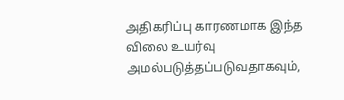அதிகரிப்பு காரணமாக இந்த விலை உயர்வு அமல்படுத்தப்படுவதாகவும்,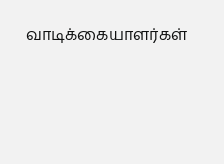வாடிக்கையாளர்கள்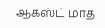ஆகஸ்ட் மாத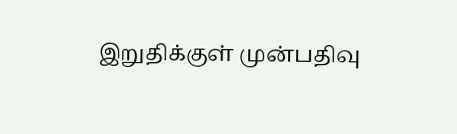இறுதிக்குள் முன்பதிவு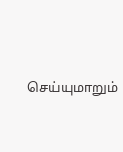செய்யுமாறும்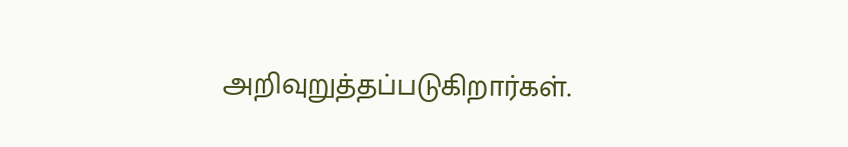அறிவுறுத்தப்படுகிறார்கள்.